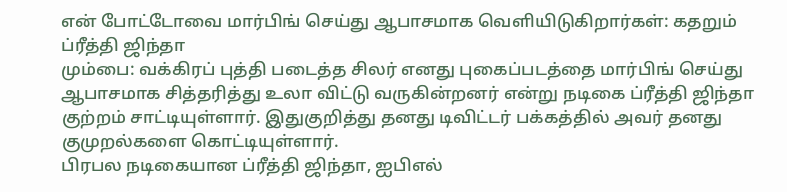என் போட்டோவை மார்பிங் செய்து ஆபாசமாக வெளியிடுகிறார்கள்: கதறும் ப்ரீத்தி ஜிந்தா
மும்பை: வக்கிரப் புத்தி படைத்த சிலர் எனது புகைப்படத்தை மார்பிங் செய்து ஆபாசமாக சித்தரித்து உலா விட்டு வருகின்றனர் என்று நடிகை ப்ரீத்தி ஜிந்தா குற்றம் சாட்டியுள்ளார். இதுகுறித்து தனது டிவிட்டர் பக்கத்தில் அவர் தனது குமுறல்களை கொட்டியுள்ளார்.
பிரபல நடிகையான ப்ரீத்தி ஜிந்தா, ஐபிஎல்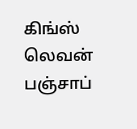கிங்ஸ் லெவன் பஞ்சாப்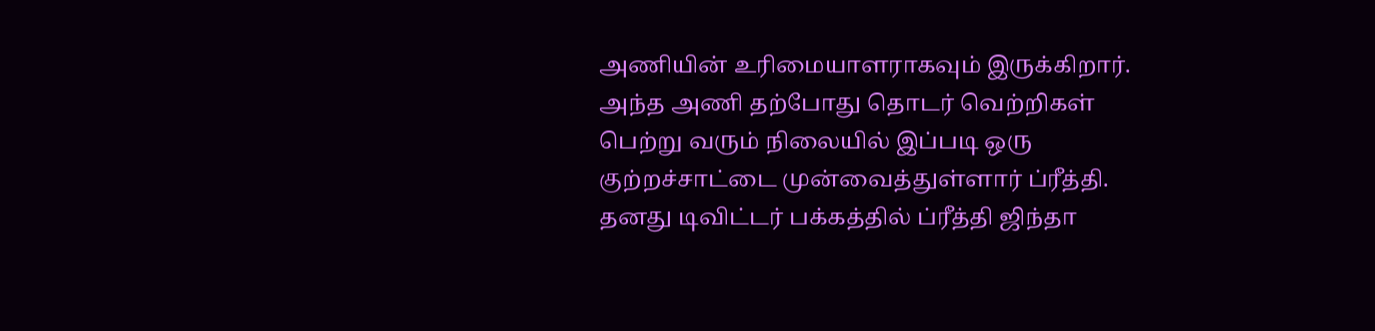அணியின் உரிமையாளராகவும் இருக்கிறார். அந்த அணி தற்போது தொடர் வெற்றிகள் பெற்று வரும் நிலையில் இப்படி ஒரு குற்றச்சாட்டை முன்வைத்துள்ளார் ப்ரீத்தி.
தனது டிவிட்டர் பக்கத்தில் ப்ரீத்தி ஜிந்தா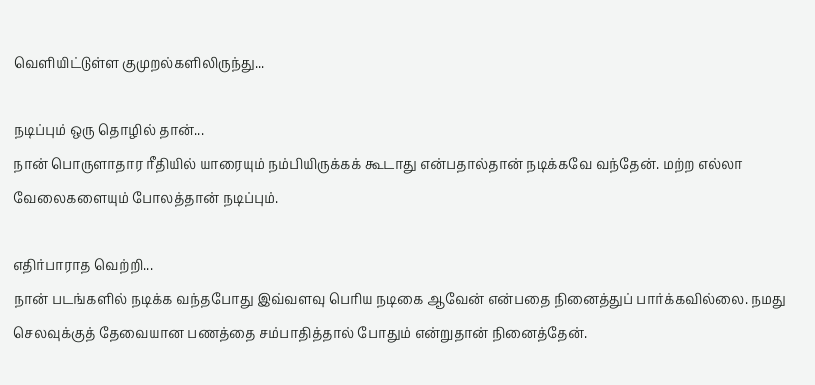வெளியிட்டுள்ள குமுறல்களிலிருந்து...

நடிப்பும் ஒரு தொழில் தான்...
நான் பொருளாதார ரீதியில் யாரையும் நம்பியிருக்கக் கூடாது என்பதால்தான் நடிக்கவே வந்தேன். மற்ற எல்லா வேலைகளையும் போலத்தான் நடிப்பும்.

எதிர்பாராத வெற்றி...
நான் படங்களில் நடிக்க வந்தபோது இவ்வளவு பெரிய நடிகை ஆவேன் என்பதை நினைத்துப் பார்க்கவில்லை. நமது செலவுக்குத் தேவையான பணத்தை சம்பாதித்தால் போதும் என்றுதான் நினைத்தேன்.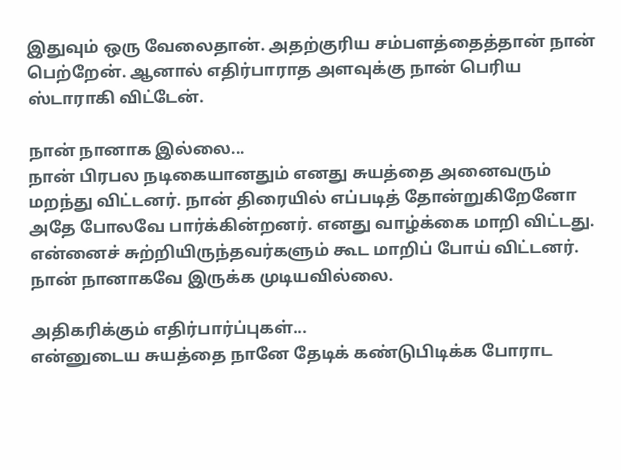இதுவும் ஒரு வேலைதான். அதற்குரிய சம்பளத்தைத்தான் நான் பெற்றேன். ஆனால் எதிர்பாராத அளவுக்கு நான் பெரிய ஸ்டாராகி விட்டேன்.

நான் நானாக இல்லை...
நான் பிரபல நடிகையானதும் எனது சுயத்தை அனைவரும் மறந்து விட்டனர். நான் திரையில் எப்படித் தோன்றுகிறேனோ அதே போலவே பார்க்கின்றனர். எனது வாழ்க்கை மாறி விட்டது. என்னைச் சுற்றியிருந்தவர்களும் கூட மாறிப் போய் விட்டனர். நான் நானாகவே இருக்க முடியவில்லை.

அதிகரிக்கும் எதிர்பார்ப்புகள்...
என்னுடைய சுயத்தை நானே தேடிக் கண்டுபிடிக்க போராட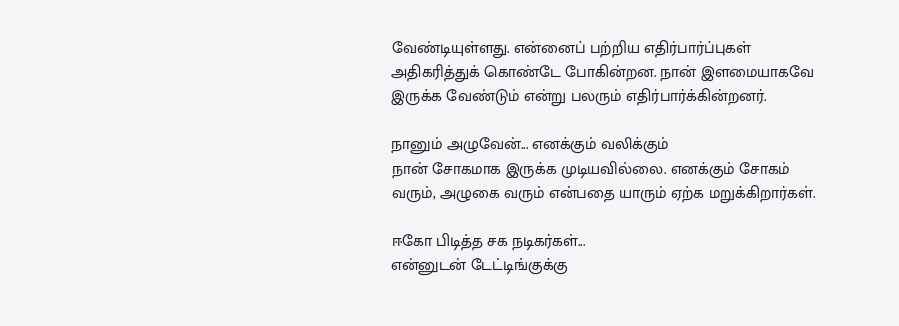வேண்டியுள்ளது. என்னைப் பற்றிய எதிர்பார்ப்புகள் அதிகரித்துக் கொண்டே போகின்றன. நான் இளமையாகவே இருக்க வேண்டும் என்று பலரும் எதிர்பார்க்கின்றனர்.

நானும் அழுவேன்... எனக்கும் வலிக்கும்
நான் சோகமாக இருக்க முடியவில்லை. எனக்கும் சோகம் வரும், அழுகை வரும் என்பதை யாரும் ஏற்க மறுக்கிறார்கள்.

ஈகோ பிடித்த சக நடிகர்கள்...
என்னுடன் டேட்டிங்குக்கு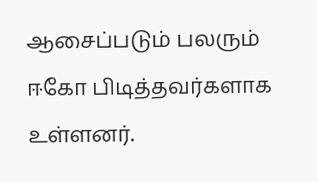ஆசைப்படும் பலரும் ஈகோ பிடித்தவர்களாக உள்ளனர்.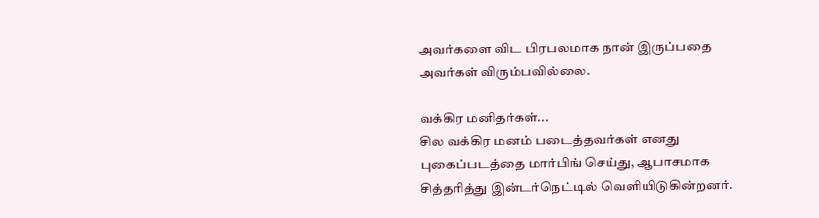அவர்களை விட பிரபலமாக நான் இருப்பதை அவர்கள் விரும்பவில்லை.

வக்கிர மனிதர்கள்...
சில வக்கிர மனம் படைத்தவர்கள் எனது புகைப்படத்தை மார்பிங் செய்து, ஆபாசமாக சித்தரித்து இன்டர்நெட்டில் வெளியிடுகின்றனர்.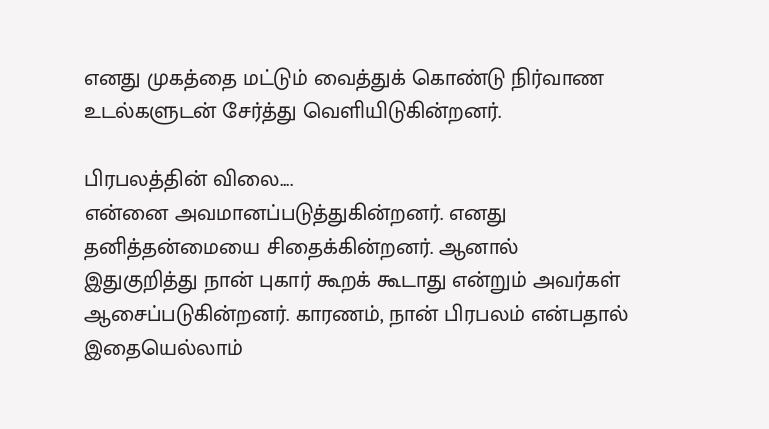எனது முகத்தை மட்டும் வைத்துக் கொண்டு நிர்வாண உடல்களுடன் சேர்த்து வெளியிடுகின்றனர்.

பிரபலத்தின் விலை....
என்னை அவமானப்படுத்துகின்றனர். எனது தனித்தன்மையை சிதைக்கின்றனர். ஆனால் இதுகுறித்து நான் புகார் கூறக் கூடாது என்றும் அவர்கள் ஆசைப்படுகின்றனர். காரணம், நான் பிரபலம் என்பதால் இதையெல்லாம்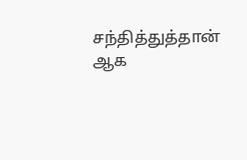சந்தித்துத்தான் ஆக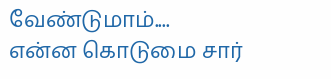வேண்டுமாம்....
என்ன கொடுமை சார்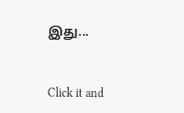இது...


Click it and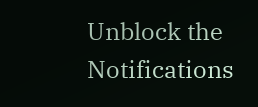Unblock the Notifications